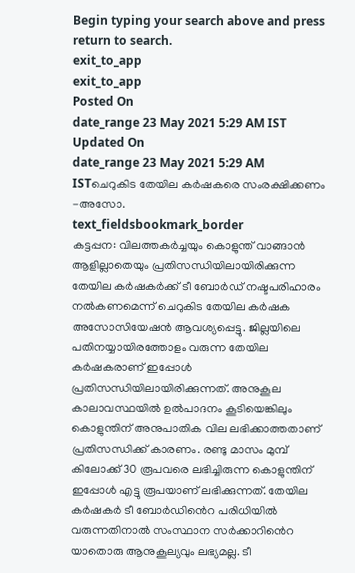Begin typing your search above and press return to search.
exit_to_app
exit_to_app
Posted On
date_range 23 May 2021 5:29 AM IST Updated On
date_range 23 May 2021 5:29 AM ISTചെറുകിട തേയില കർഷകരെ സംരക്ഷിക്കണം -അസോ.
text_fieldsbookmark_border
കട്ടപ്പന: വിലത്തകർച്ചയും കൊളുന്ത് വാങ്ങാൻ ആളില്ലാതെയും പ്രതിസന്ധിയിലായിരിക്കുന്ന തേയില കർഷകർക്ക് ടീ ബോർഡ് നഷ്ടപരിഹാരം നൽകണമെന്ന് ചെറുകിട തേയില കർഷക അസോസിയേഷൻ ആവശ്യപ്പെട്ടു. ജില്ലയിലെ പതിനയ്യായിരത്തോളം വരുന്ന തേയില കർഷകരാണ് ഇപ്പോൾ പ്രതിസന്ധിയിലായിരിക്കുന്നത്. അനുകൂല കാലാവസ്ഥയിൽ ഉൽപാദനം കൂടിയെങ്കിലും കൊളുന്തിന് അനുപാതിക വില ലഭിക്കാത്തതാണ് പ്രതിസന്ധിക്ക് കാരണം. രണ്ടു മാസം മുമ്പ് കിലോക്ക് 30 രൂപവരെ ലഭിച്ചിരുന്ന കൊളുന്തിന് ഇപ്പോൾ എട്ടു രൂപയാണ് ലഭിക്കുന്നത്. തേയില കർഷകർ ടീ ബോർഡിൻെറ പരിധിയിൽ വരുന്നതിനാൽ സംസ്ഥാന സർക്കാറിൻെറ യാതൊരു ആനുകൂല്യവും ലഭ്യമല്ല. ടീ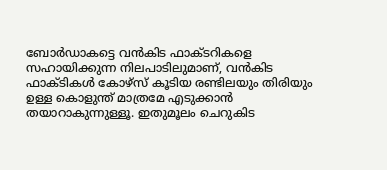ബോർഡാകട്ടെ വൻകിട ഫാക്ടറികളെ സഹായിക്കുന്ന നിലപാടിലുമാണ്, വൻകിട ഫാക്ടികൾ കോഴ്സ് കൂടിയ രണ്ടിലയും തിരിയും ഉള്ള കൊളുന്ത് മാത്രമേ എടുക്കാൻ തയാറാകുന്നുള്ളൂ. ഇതുമൂലം ചെറുകിട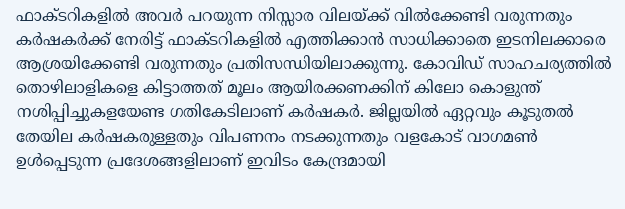ഫാക്ടറികളിൽ അവർ പറയുന്ന നിസ്സാര വിലയ്ക്ക് വിൽക്കേണ്ടി വരുന്നതും കർഷകർക്ക് നേരിട്ട് ഫാക്ടറികളിൽ എത്തിക്കാൻ സാധിക്കാതെ ഇടനിലക്കാരെ ആശ്രയിക്കേണ്ടി വരുന്നതും പ്രതിസന്ധിയിലാക്കുന്നു. കോവിഡ് സാഹചര്യത്തിൽ തൊഴിലാളികളെ കിട്ടാത്തത് മൂലം ആയിരക്കണക്കിന് കിലോ കൊളുന്ത് നശിപ്പിച്ചുകളയേണ്ട ഗതികേടിലാണ് കർഷകർ. ജില്ലയിൽ ഏറ്റവും കൂടുതൽ തേയില കർഷകരുള്ളതും വിപണനം നടക്കുന്നതും വളകോട് വാഗമൺ ഉൾപ്പെടുന്ന പ്രദേശങ്ങളിലാണ് ഇവിടം കേന്ദ്രമായി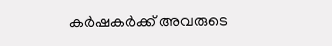കർഷകർക്ക് അവരുടെ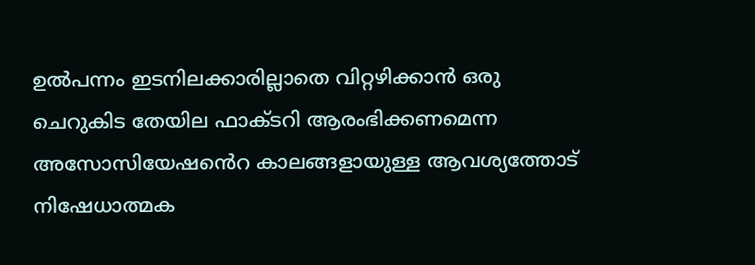ഉൽപന്നം ഇടനിലക്കാരില്ലാതെ വിറ്റഴിക്കാൻ ഒരു ചെറുകിട തേയില ഫാക്ടറി ആരംഭിക്കണമെന്ന അസോസിയേഷൻെറ കാലങ്ങളായുള്ള ആവശ്യത്തോട് നിഷേധാത്മക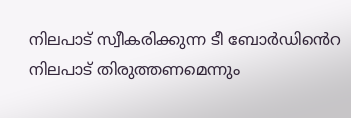നിലപാട് സ്വീകരിക്കുന്ന ടീ ബോർഡിൻെറ നിലപാട് തിരുത്തണമെന്നും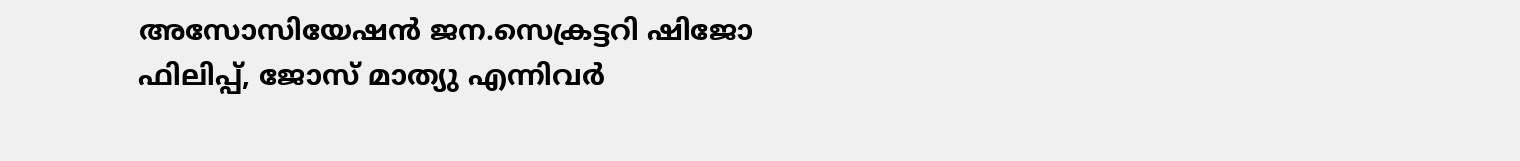അസോസിയേഷൻ ജന.സെക്രട്ടറി ഷിജോ ഫിലിപ്പ്, ജോസ് മാത്യു എന്നിവർ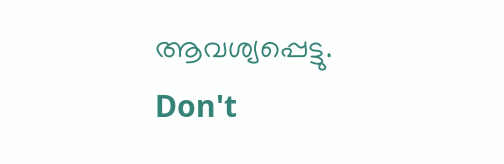ആവശ്യപ്പെട്ടു.
Don't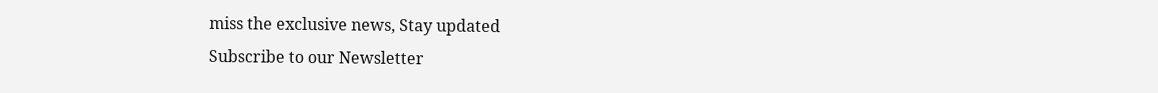miss the exclusive news, Stay updated
Subscribe to our Newsletter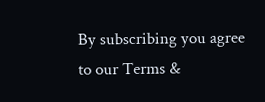By subscribing you agree to our Terms &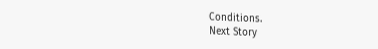Conditions.
Next Story